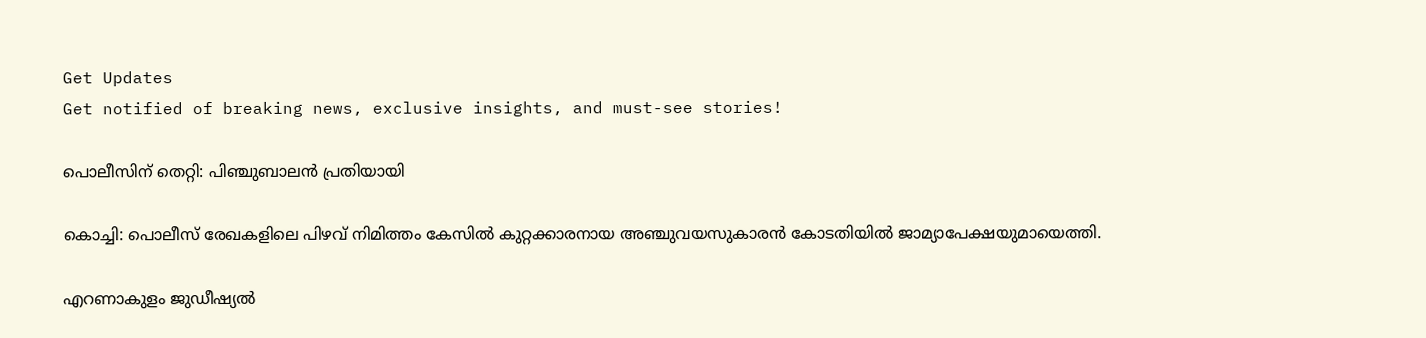Get Updates
Get notified of breaking news, exclusive insights, and must-see stories!

പൊലീസിന് തെറ്റി: പിഞ്ചുബാലന്‍ പ്രതിയായി

കൊച്ചി: പൊലീസ് രേഖകളിലെ പിഴവ് നിമിത്തം കേസില്‍ കുറ്റക്കാരനായ അഞ്ചുവയസുകാരന്‍ കോടതിയില്‍ ജാമ്യാപേക്ഷയുമായെത്തി.

എറണാകുളം ജുഡീഷ്യല്‍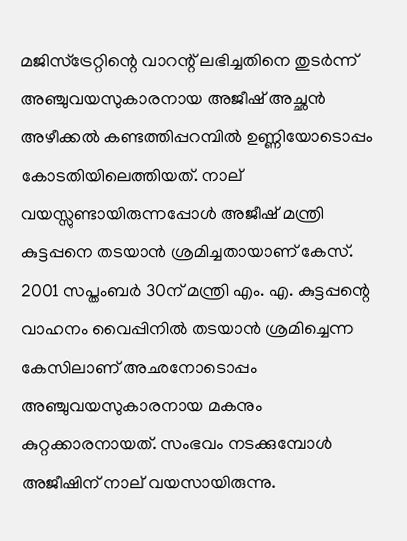മജിസ്ട്രേറ്റിന്റെ വാറന്റ് ലഭിച്ചതിനെ തുടര്‍ന്ന് അഞ്ചുവയസുകാരനായ അജീഷ് അച്ഛന്‍ അഴീക്കല്‍ കണ്ടത്തിപ്പറമ്പില്‍ ഉണ്ണിയോടൊപ്പം കോടതിയിലെത്തിയത്. നാല് വയസ്സുണ്ടായിരുന്നപ്പോള്‍ അജീഷ് മന്ത്രി കുട്ടപ്പനെ തടയാന്‍ ശ്രമിച്ചതായാണ് കേസ്. 2001 സപ്തംബര്‍ 30ന് മന്ത്രി എം. എ. കുട്ടപ്പന്റെ വാഹനം വൈപ്പിനില്‍ തടയാന്‍ ശ്രമിച്ചെന്ന കേസിലാണ് അഛനോടൊപ്പം അഞ്ചുവയസുകാരനായ മകനും കുറ്റക്കാരനായത്. സംഭവം നടക്കുമ്പോള്‍ അജീഷിന് നാല് വയസായിരുന്നു.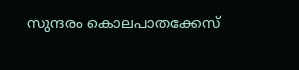സുന്ദരം കൊലപാതക്കേസ്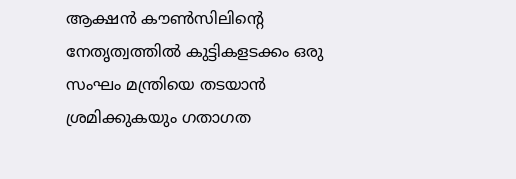ആക്ഷന്‍ കൗണ്‍സിലിന്റെ നേതൃത്വത്തില്‍ കുട്ടികളടക്കം ഒരു സംഘം മന്ത്രിയെ തടയാന്‍ ശ്രമിക്കുകയും ഗതാഗത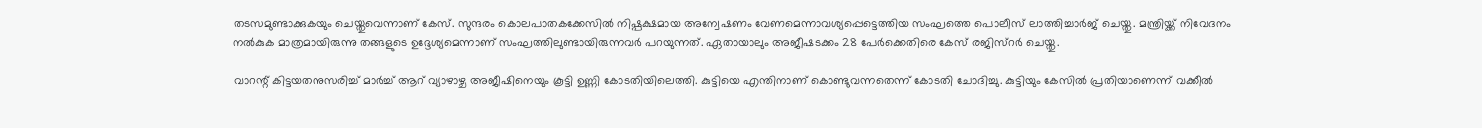തടസമുണ്ടാക്കുകയും ചെയ്തുവെന്നാണ് കേസ്. സുന്ദരം കൊലപാതകക്കേസില്‍ നിഷ്പക്ഷമായ അന്വേഷണം വേണമെന്നാവശ്യപ്പെട്ടെത്തിയ സംഘത്തെ പൊലീസ് ലാത്തിച്ചാര്‍ജ് ചെയ്തു. മന്ത്രിയ്ക്ക് നിവേദനം നല്‍കുക മാത്രമായിരുന്നു തങ്ങളുടെ ഉദ്ദേശ്യമെന്നാണ് സംഘത്തിലുണ്ടായിരുന്നവര്‍ പറയുന്നത്. ഏതായാലും അജീഷടക്കം 28 പേര്‍ക്കെതിരെ കേസ് രജിസ്റര്‍ ചെയ്തു.

വാറന്റ് കിട്ടയതനുസരിച്ച് മാര്‍ച്ച് ആറ് വ്യാഴാഴ്ച അജീഷിനെയും കൂട്ടി ഉണ്ണി കോടതിയിലെത്തി. കുട്ടിയെ എന്തിനാണ് കൊണ്ടുവന്നതെന്ന് കോടതി ചോദിച്ചു. കുട്ടിയും കേസില്‍ പ്രതിയാണെന്ന് വക്കീല്‍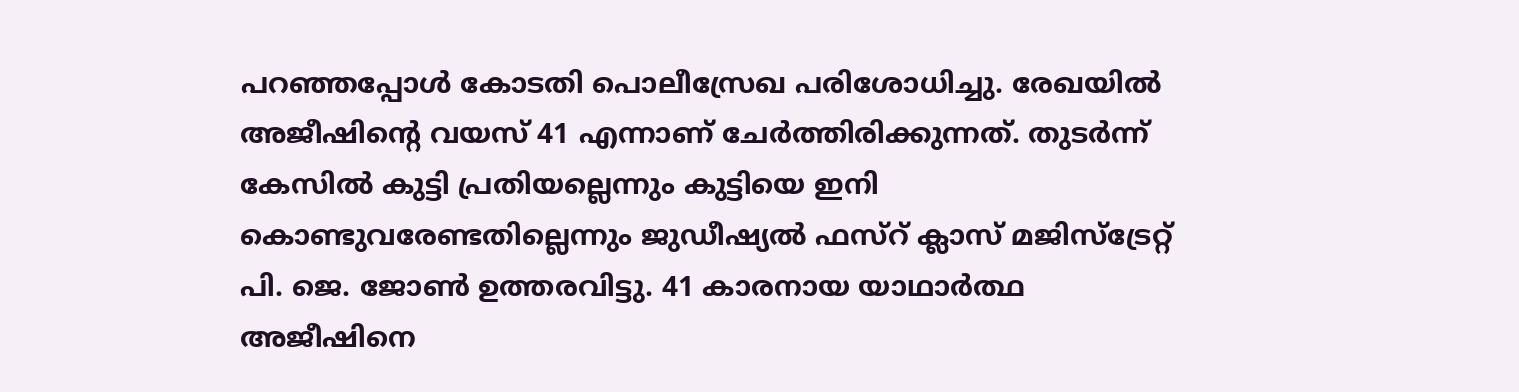പറഞ്ഞപ്പോള്‍ കോടതി പൊലീസ്രേഖ പരിശോധിച്ചു. രേഖയില്‍ അജീഷിന്റെ വയസ് 41 എന്നാണ് ചേര്‍ത്തിരിക്കുന്നത്. തുടര്‍ന്ന് കേസില്‍ കുട്ടി പ്രതിയല്ലെന്നും കുട്ടിയെ ഇനി കൊണ്ടുവരേണ്ടതില്ലെന്നും ജുഡീഷ്യല്‍ ഫസ്റ് ക്ലാസ് മജിസ്ട്രേറ്റ് പി. ജെ. ജോണ്‍ ഉത്തരവിട്ടു. 41 കാരനായ യാഥാര്‍ത്ഥ അജീഷിനെ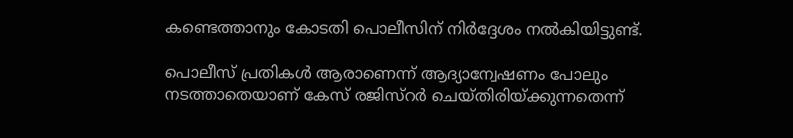കണ്ടെത്താനും കോടതി പൊലീസിന് നിര്‍ദ്ദേശം നല്‍കിയിട്ടുണ്ട്.

പൊലീസ് പ്രതികള്‍ ആരാണെന്ന് ആദ്യാന്വേഷണം പോലും നടത്താതെയാണ് കേസ് രജിസ്റര്‍ ചെയ്തിരിയ്ക്കുന്നതെന്ന്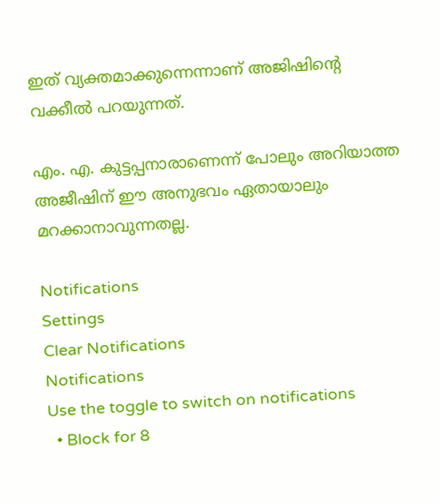ഇത് വ്യക്തമാക്കുന്നെന്നാണ് അജിഷിന്റെ വക്കീല്‍ പറയുന്നത്.

എം. എ. കുട്ടപ്പനാരാണെന്ന് പോലും അറിയാത്ത അജീഷിന് ഈ അനുഭവം ഏതായാലും മറക്കാനാവുന്നതല്ല.

Notifications
Settings
Clear Notifications
Notifications
Use the toggle to switch on notifications
  • Block for 8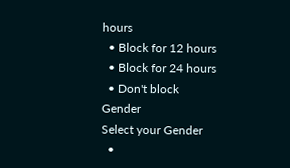hours
  • Block for 12 hours
  • Block for 24 hours
  • Don't block
Gender
Select your Gender
  •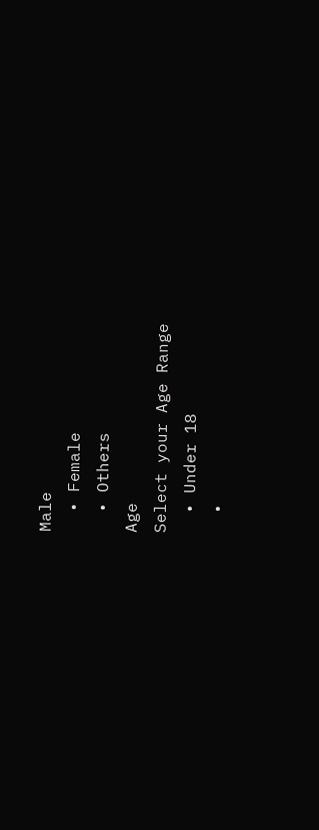Male
  • Female
  • Others
Age
Select your Age Range
  • Under 18
  •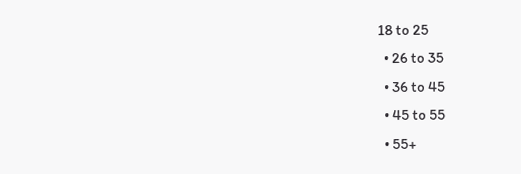18 to 25
  • 26 to 35
  • 36 to 45
  • 45 to 55
  • 55+